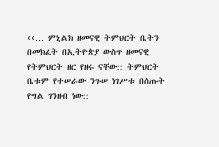‹‹… ምኒልክ ዘመናዊ ትምህርት ቤትን በመክፈት በኢትዮጵያ ውስጥ ዘመናዊ የትምህርት ዘር የዘሩ ናቸው:: ትምህርት ቤቱም የተሠራው ንጉሠ ነገሥቱ በሰጡት የግል ገንዘብ ነው::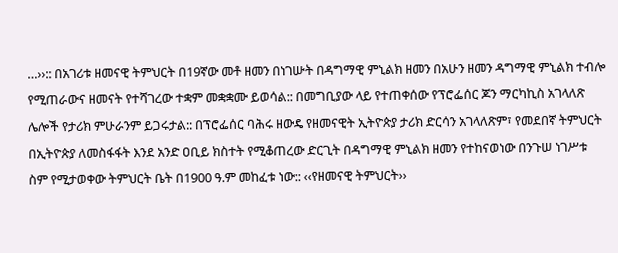…››:: በአገሪቱ ዘመናዊ ትምህርት በ19ኛው መቶ ዘመን በነገሡት በዳግማዊ ምኒልክ ዘመን በአሁን ዘመን ዳግማዊ ምኒልክ ተብሎ የሚጠራውና ዘመናት የተሻገረው ተቋም መቋቋሙ ይወሳል:: በመግቢያው ላይ የተጠቀሰው የፕሮፌሰር ጆን ማርካኪስ አገላለጽ ሌሎች የታሪክ ምሁራንም ይጋሩታል:: በፕሮፌሰር ባሕሩ ዘውዴ የዘመናዊት ኢትዮጵያ ታሪክ ድርሳን አገላለጽም፣ የመደበኛ ትምህርት በኢትዮጵያ ለመስፋፋት እንደ አንድ ዐቢይ ክስተት የሚቆጠረው ድርጊት በዳግማዊ ምኒልክ ዘመን የተከናወነው በንጉሠ ነገሥቱ ስም የሚታወቀው ትምህርት ቤት በ1900 ዓ.ም መከፈቱ ነው:: ‹‹የዘመናዊ ትምህርት››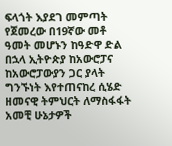ፍላጎት እያደገ መምጣት የጀመረው በ19ኛው መቶ ዓመት መሆኑን ከዓድዋ ድል በኋላ ኢትዮጵያ ከአውሮፓና ከአውሮፓውያን ጋር ያላት ግንኙነት እየተጠናከረ ሲሄድ ዘመናዊ ትምህርት ለማስፋፋት አመቺ ሁኔታዎች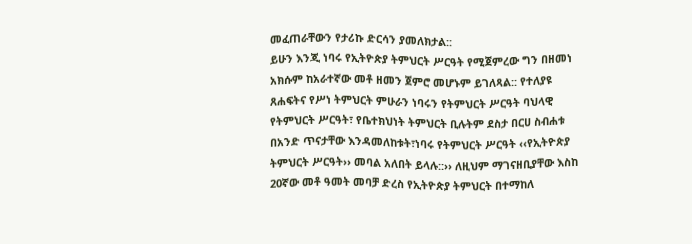መፈጠራቸውን የታሪኩ ድርሳን ያመለክታል::
ይሁን እንጂ ነባሩ የኢትዮጵያ ትምህርት ሥርዓት የሚጀምረው ግን በዘመነ አክሱም ከአራተኛው መቶ ዘመን ጀምሮ መሆኑም ይገለጻል:: የተለያዩ ጸሐፍትና የሥነ ትምህርት ምሁራን ነባሩን የትምህርት ሥርዓት ባህላዊ የትምህርት ሥርዓት፣ የቤተክህነት ትምህርት ቢሉትም ደስታ በርሀ ስብሐቱ በአንድ ጥናታቸው እንዳመለከቱት፣ነባሩ የትምህርት ሥርዓት ‹‹የኢትዮጵያ ትምህርት ሥርዓት›› መባል አለበት ይላሉ::›› ለዚህም ማገናዘቢያቸው እስከ 20ኛው መቶ ዓመት መባቻ ድረስ የኢትዮጵያ ትምህርት በተማከለ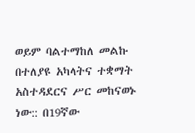ወይም ባልተማከለ መልኩ በተለያዩ አካላትና ተቋማት አስተዳደርና ሥር መከናወኑ ነው:: በ19ኛው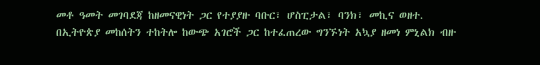መቶ ዓመት መገባደጃ ከዘመናዊነት ጋር የተያያዙ ባቡር፣ ሆስፒታል፣ ባንክ፣ መኪና ወዘተ. በኢትዮጵያ መከሰትን ተከትሎ ከውጭ አገሮች ጋር ከተፈጠረው ግንኙነት አኳያ ዘመነ ምኒልክ ብዙ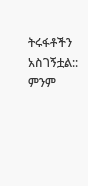ትሩፋቶችን አስገኝቷል::
ምንም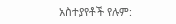አስተያየቶች የሉም: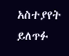አስተያየት ይለጥፉ